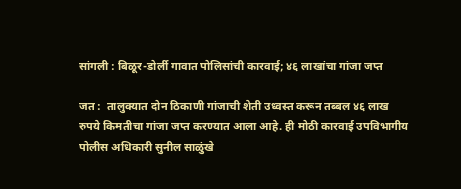सांगली : बिळूर-डोर्ली गावात पोलिसांची कारवाई; ४६ लाखांचा गांजा जप्त

जत :  तालुक्यात दोन ठिकाणी गांजाची शेती उध्वस्त करून तब्बल ४६ लाख रुपये किमतीचा गांजा जप्त करण्यात आला आहे. ही मोठी कारवाई उपविभागीय पोलीस अधिकारी सुनील साळुंखे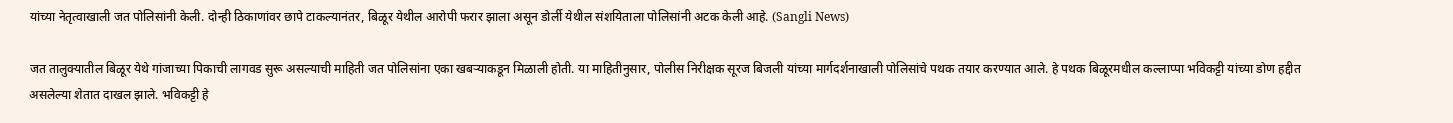यांच्या नेतृत्वाखाली जत पोलिसांनी केली. दोन्ही ठिकाणांवर छापे टाकल्यानंतर, बिळूर येथील आरोपी फरार झाला असून डोर्ली येथील संशयिताला पोलिसांनी अटक केली आहे. (Sangli News)

जत तालुक्यातील बिळूर येथे गांजाच्या पिकाची लागवड सुरू असल्याची माहिती जत पोलिसांना एका खबऱ्याकडून मिळाली होती. या माहितीनुसार, पोलीस निरीक्षक सूरज बिजली यांच्या मार्गदर्शनाखाली पोलिसांचे पथक तयार करण्यात आले. हे पथक बिळूरमधील कल्लाप्पा भविकट्टी यांच्या डोण हद्दीत असलेल्या शेतात दाखल झाले. भविकट्टी हे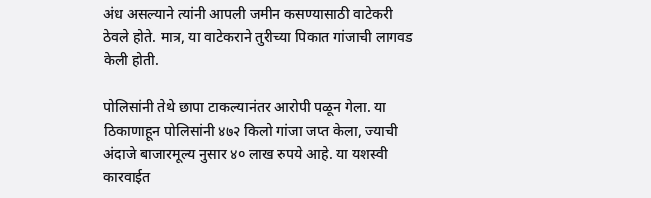अंध असल्याने त्यांनी आपली जमीन कसण्यासाठी वाटेकरी ठेवले होते. मात्र, या वाटेकराने तुरीच्या पिकात गांजाची लागवड केली होती.

पोलिसांनी तेथे छापा टाकल्यानंतर आरोपी पळून गेला. या ठिकाणाहून पोलिसांनी ४७२ किलो गांजा जप्त केला, ज्याची अंदाजे बाजारमूल्य नुसार ४० लाख रुपये आहे. या यशस्वी कारवाईत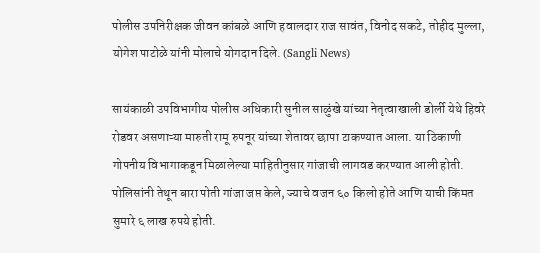पोलीस उपनिरीक्षक जीवन कांबळे आणि हवालदार राज सावंत, विनोद सकटे, तोहीद मुल्ला, योगेश पाटोळे यांनी मोलाचे योगदान दिले. (Sangli News)

सायंकाळी उपविभागीय पोलीस अधिकारी सुनील साळुंखे यांच्या नेतृत्वाखाली डोर्ली येथे हिवरे रोडवर असणाऱ्या मारुती रामू रुपनूर यांच्या शेतावर छापा टाकण्यात आला. या ठिकाणी गोपनीय विभागाकडून मिळालेल्या माहितीनुसार गांजाची लागवड करण्यात आली होती. पोलिसांनी तेथून बारा पोती गांजा जप्त केले, ज्याचे वजन ६० किलो होते आणि याची किंमत सुमारे ६ लाख रुपये होती.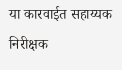या कारवाईत सहाय्यक निरीक्षक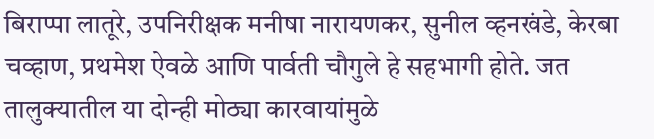बिराप्पा लातूरे, उपनिरीक्षक मनीषा नारायणकर, सुनील व्हनखंडे, केरबा चव्हाण, प्रथमेश ऐवळे आणि पार्वती चौगुले हे सहभागी होते. जत तालुक्यातील या दोन्ही मोठ्या कारवायांमुळे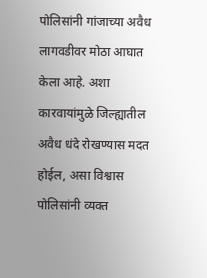पोलिसांनी गांजाच्या अवैध लागवडीवर मोठा आघात केला आहे. अशा कारवायांमुळे जिल्ह्यातील अवैध धंदे रोखण्यास मदत होईल, असा विश्वास पोलिसांनी व्यक्त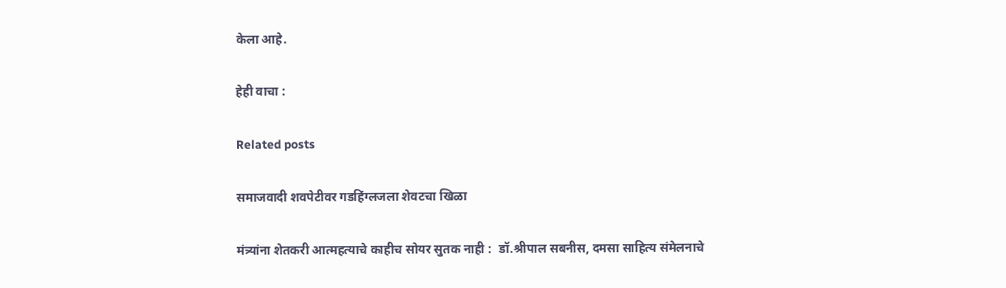केला आहे.

हेही वाचा :

Related posts

समाजवादी शवपेटीवर गडहिंग्लजला शेवटचा खिळा

मंत्र्यांना शेतकरी आत्महत्याचे काहीच सोयर सुतक नाही :  डॉ.श्रीपाल सबनीस, दमसा साहित्य संमेलनाचे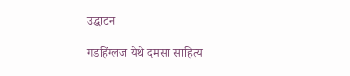उद्घाटन

गडहिंग्लज येथे दमसा साहित्य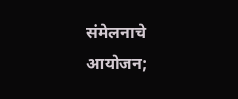संमेलनाचे आयोजन;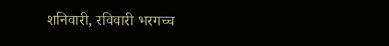शनिवारी, रविवारी भरगच्च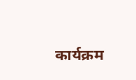कार्यक्रम